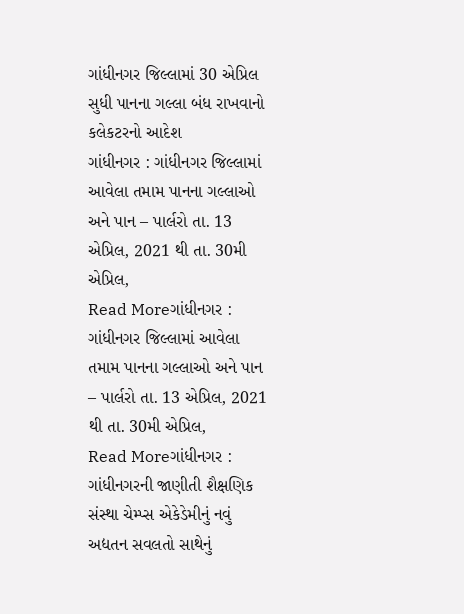ગાંધીનગર જિલ્લામાં 30 એપ્રિલ સુધી પાનના ગલ્લા બંધ રાખવાનો કલેકટરનો આદેશ
ગાંધીનગર : ગાંધીનગર જિલ્લામાં આવેલા તમામ પાનના ગલ્લાઓ અને પાન – પાર્લરો તા. 13 એપ્રિલ, 2021 થી તા. 30મી એપ્રિલ,
Read Moreગાંધીનગર : ગાંધીનગર જિલ્લામાં આવેલા તમામ પાનના ગલ્લાઓ અને પાન – પાર્લરો તા. 13 એપ્રિલ, 2021 થી તા. 30મી એપ્રિલ,
Read Moreગાંધીનગર : ગાંધીનગરની જાણીતી શૈક્ષણિક સંસ્થા ચેમ્પ્સ એકેડેમીનું નવું અદ્યતન સવલતો સાથેનું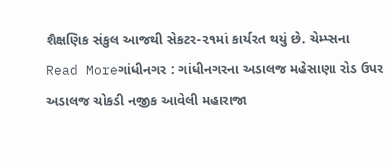શૈક્ષણિક સંકુલ આજથી સેકટર-૨૧માં કાર્યરત થયું છે. ચેમ્પ્સના
Read Moreગાંધીનગર : ગાંધીનગરના અડાલજ મહેસાણા રોડ ઉપર અડાલજ ચોકડી નજીક આવેલી મહારાજા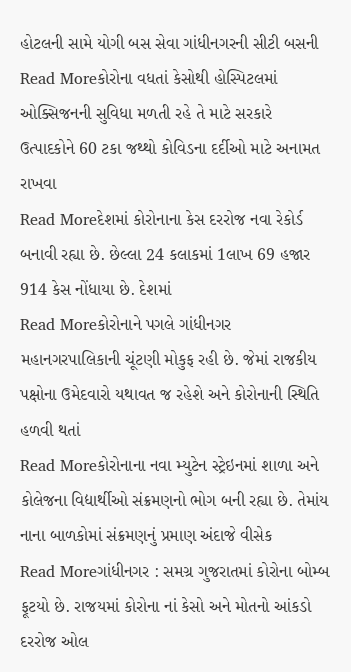હોટલની સામે યોગી બસ સેવા ગાંધીનગરની સીટી બસની
Read Moreકોરોના વધતાં કેસોથી હોસ્પિટલમાં ઓક્સિજનની સુવિધા મળતી રહે તે માટે સરકારે ઉત્પાદકોને 60 ટકા જથ્થો કોવિડના દર્દીઓ માટે અનામત રાખવા
Read Moreદેશમાં કોરોનાના કેસ દરરોજ નવા રેકોર્ડ બનાવી રહ્યા છે. છેલ્લા 24 કલાકમાં 1લાખ 69 હજાર 914 કેસ નોંધાયા છે. દેશમાં
Read Moreકોરોનાને પગલે ગાંધીનગર મહાનગરપાલિકાની ચૂંટણી મોકુફ રહી છે. જેમાં રાજકીય પક્ષોના ઉમેદવારો યથાવત જ રહેશે અને કોરોનાની સ્થિતિ હળવી થતાં
Read Moreકોરોનાના નવા મ્યુટેન સ્ટ્રેઇનમાં શાળા અને કોલેજના વિદ્યાર્થીઓ સંક્રમણનો ભોગ બની રહ્યા છે. તેમાંય નાના બાળકોમાં સંક્રમણનું પ્રમાણ અંદાજે વીસેક
Read Moreગાંધીનગર : સમગ્ર ગુજરાતમાં કોરોના બોમ્બ ફૂટયો છે. રાજયમાં કોરોના નાં કેસો અને મોતનો આંકડો દરરોજ ઓલ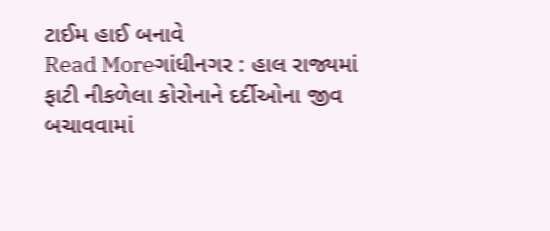ટાઈમ હાઈ બનાવે
Read Moreગાંધીનગર : હાલ રાજ્યમાં ફાટી નીકળેલા કોરોનાને દર્દીઓના જીવ બચાવવામાં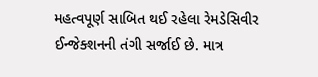મહત્વપૂર્ણ સાબિત થઈ રહેલા રેમડેસિવીર ઈન્જેક્શનની તંગી સર્જાઈ છે. માત્ર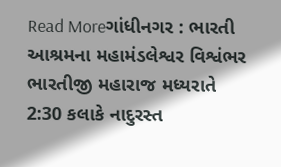Read Moreગાંધીનગર : ભારતી આશ્રમના મહામંડલેશ્વર વિશ્વંભર ભારતીજી મહારાજ મધ્યરાતે 2:30 કલાકે નાદુરસ્ત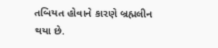તબિયત હોવાને કારણે બ્રહ્મલીન થયા છે.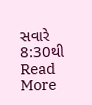સવારે 8:30થી
Read More